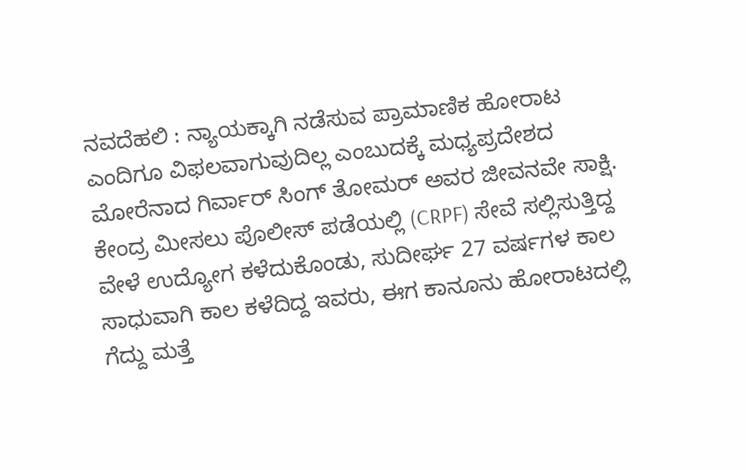ನವದೆಹಲಿ : ನ್ಯಾಯಕ್ಕಾಗಿ ನಡೆಸುವ ಪ್ರಾಮಾಣಿಕ ಹೋರಾಟ ಎಂದಿಗೂ ವಿಫಲವಾಗುವುದಿಲ್ಲ ಎಂಬುದಕ್ಕೆ ಮಧ್ಯಪ್ರದೇಶದ ಮೋರೆನಾದ ಗಿರ್ವಾರ್ ಸಿಂಗ್ ತೋಮರ್ ಅವರ ಜೀವನವೇ ಸಾಕ್ಷಿ. ಕೇಂದ್ರ ಮೀಸಲು ಪೊಲೀಸ್ ಪಡೆಯಲ್ಲಿ (CRPF) ಸೇವೆ ಸಲ್ಲಿಸುತ್ತಿದ್ದ ವೇಳೆ ಉದ್ಯೋಗ ಕಳೆದುಕೊಂಡು, ಸುದೀರ್ಘ 27 ವರ್ಷಗಳ ಕಾಲ ಸಾಧುವಾಗಿ ಕಾಲ ಕಳೆದಿದ್ದ ಇವರು, ಈಗ ಕಾನೂನು ಹೋರಾಟದಲ್ಲಿ ಗೆದ್ದು ಮತ್ತೆ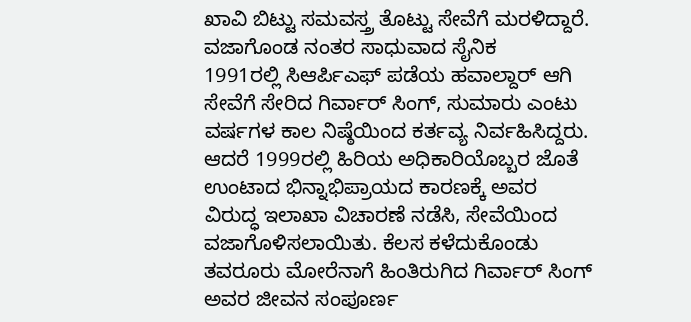ಖಾವಿ ಬಿಟ್ಟು ಸಮವಸ್ತ್ರ ತೊಟ್ಟು ಸೇವೆಗೆ ಮರಳಿದ್ದಾರೆ.
ವಜಾಗೊಂಡ ನಂತರ ಸಾಧುವಾದ ಸೈನಿಕ
1991ರಲ್ಲಿ ಸಿಆರ್ಪಿಎಫ್ ಪಡೆಯ ಹವಾಲ್ದಾರ್ ಆಗಿ ಸೇವೆಗೆ ಸೇರಿದ ಗಿರ್ವಾರ್ ಸಿಂಗ್, ಸುಮಾರು ಎಂಟು ವರ್ಷಗಳ ಕಾಲ ನಿಷ್ಠೆಯಿಂದ ಕರ್ತವ್ಯ ನಿರ್ವಹಿಸಿದ್ದರು. ಆದರೆ 1999ರಲ್ಲಿ ಹಿರಿಯ ಅಧಿಕಾರಿಯೊಬ್ಬರ ಜೊತೆ ಉಂಟಾದ ಭಿನ್ನಾಭಿಪ್ರಾಯದ ಕಾರಣಕ್ಕೆ ಅವರ ವಿರುದ್ಧ ಇಲಾಖಾ ವಿಚಾರಣೆ ನಡೆಸಿ, ಸೇವೆಯಿಂದ ವಜಾಗೊಳಿಸಲಾಯಿತು. ಕೆಲಸ ಕಳೆದುಕೊಂಡು ತವರೂರು ಮೋರೆನಾಗೆ ಹಿಂತಿರುಗಿದ ಗಿರ್ವಾರ್ ಸಿಂಗ್ ಅವರ ಜೀವನ ಸಂಪೂರ್ಣ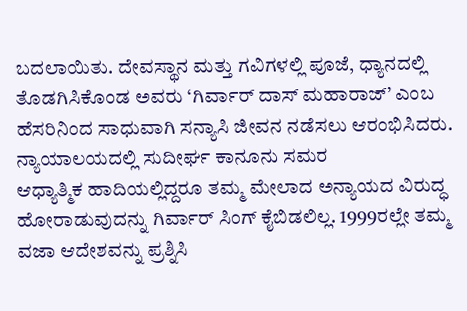ಬದಲಾಯಿತು. ದೇವಸ್ಥಾನ ಮತ್ತು ಗವಿಗಳಲ್ಲಿ ಪೂಜೆ, ಧ್ಯಾನದಲ್ಲಿ ತೊಡಗಿಸಿಕೊಂಡ ಅವರು ‘ಗಿರ್ವಾರ್ ದಾಸ್ ಮಹಾರಾಜ್’ ಎಂಬ ಹೆಸರಿನಿಂದ ಸಾಧುವಾಗಿ ಸನ್ಯಾಸಿ ಜೀವನ ನಡೆಸಲು ಆರಂಭಿಸಿದರು.
ನ್ಯಾಯಾಲಯದಲ್ಲಿ ಸುದೀರ್ಘ ಕಾನೂನು ಸಮರ
ಆಧ್ಯಾತ್ಮಿಕ ಹಾದಿಯಲ್ಲಿದ್ದರೂ ತಮ್ಮ ಮೇಲಾದ ಅನ್ಯಾಯದ ವಿರುದ್ಧ ಹೋರಾಡುವುದನ್ನು ಗಿರ್ವಾರ್ ಸಿಂಗ್ ಕೈಬಿಡಲಿಲ್ಲ. 1999ರಲ್ಲೇ ತಮ್ಮ ವಜಾ ಆದೇಶವನ್ನು ಪ್ರಶ್ನಿಸಿ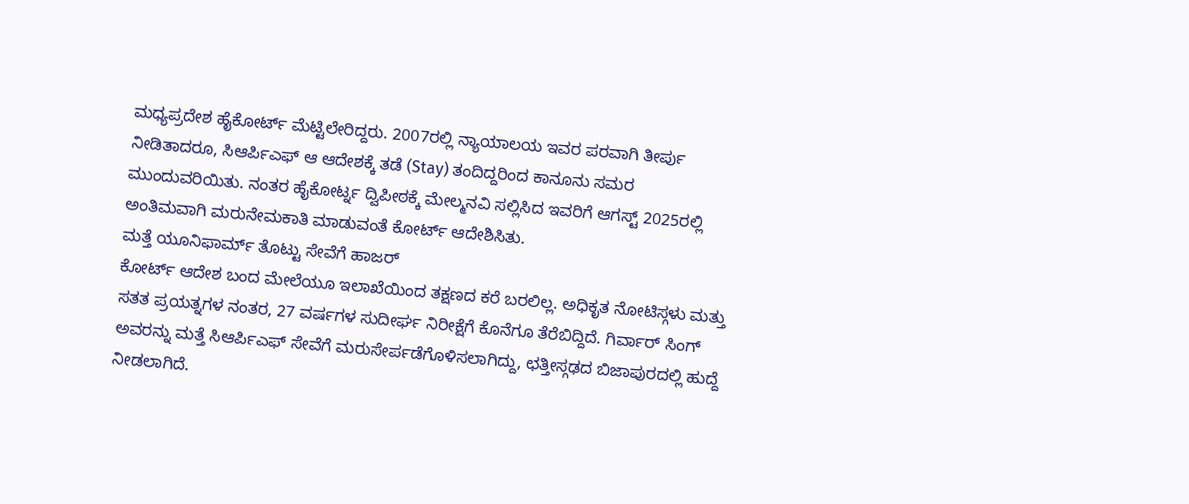ಮಧ್ಯಪ್ರದೇಶ ಹೈಕೋರ್ಟ್ ಮೆಟ್ಟಿಲೇರಿದ್ದರು. 2007ರಲ್ಲಿ ನ್ಯಾಯಾಲಯ ಇವರ ಪರವಾಗಿ ತೀರ್ಪು ನೀಡಿತಾದರೂ, ಸಿಆರ್ಪಿಎಫ್ ಆ ಆದೇಶಕ್ಕೆ ತಡೆ (Stay) ತಂದಿದ್ದರಿಂದ ಕಾನೂನು ಸಮರ ಮುಂದುವರಿಯಿತು. ನಂತರ ಹೈಕೋರ್ಟ್ನ ದ್ವಿಪೀಠಕ್ಕೆ ಮೇಲ್ಮನವಿ ಸಲ್ಲಿಸಿದ ಇವರಿಗೆ ಆಗಸ್ಟ್ 2025ರಲ್ಲಿ ಅಂತಿಮವಾಗಿ ಮರುನೇಮಕಾತಿ ಮಾಡುವಂತೆ ಕೋರ್ಟ್ ಆದೇಶಿಸಿತು.
ಮತ್ತೆ ಯೂನಿಫಾರ್ಮ್ ತೊಟ್ಟು ಸೇವೆಗೆ ಹಾಜರ್
ಕೋರ್ಟ್ ಆದೇಶ ಬಂದ ಮೇಲೆಯೂ ಇಲಾಖೆಯಿಂದ ತಕ್ಷಣದ ಕರೆ ಬರಲಿಲ್ಲ. ಅಧಿಕೃತ ನೋಟಿಸ್ಗಳು ಮತ್ತು ಸತತ ಪ್ರಯತ್ನಗಳ ನಂತರ, 27 ವರ್ಷಗಳ ಸುದೀರ್ಘ ನಿರೀಕ್ಷೆಗೆ ಕೊನೆಗೂ ತೆರೆಬಿದ್ದಿದೆ. ಗಿರ್ವಾರ್ ಸಿಂಗ್ ಅವರನ್ನು ಮತ್ತೆ ಸಿಆರ್ಪಿಎಫ್ ಸೇವೆಗೆ ಮರುಸೇರ್ಪಡೆಗೊಳಿಸಲಾಗಿದ್ದು, ಛತ್ತೀಸ್ಗಢದ ಬಿಜಾಪುರದಲ್ಲಿ ಹುದ್ದೆ ನೀಡಲಾಗಿದೆ.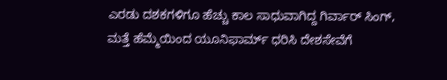ಎರಡು ದಶಕಗಳಿಗೂ ಹೆಚ್ಚು ಕಾಲ ಸಾಧುವಾಗಿದ್ದ ಗಿರ್ವಾರ್ ಸಿಂಗ್, ಮತ್ತೆ ಹೆಮ್ಮೆಯಿಂದ ಯೂನಿಫಾರ್ಮ್ ಧರಿಸಿ ದೇಶಸೇವೆಗೆ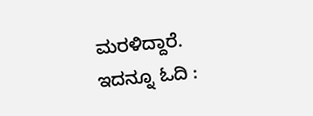ಮರಳಿದ್ದಾರೆ.
ಇದನ್ನೂ ಓದಿ :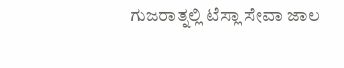ಗುಜರಾತ್ನಲ್ಲಿ ಟೆಸ್ಲಾ ಸೇವಾ ಜಾಲ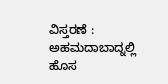ವಿಸ್ತರಣೆ : ಅಹಮದಾಬಾದ್ನಲ್ಲಿ ಹೊಸ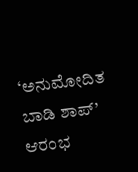‘ಅನುಮೋದಿತ ಬಾಡಿ ಶಾಪ್’ ಆರಂಭ